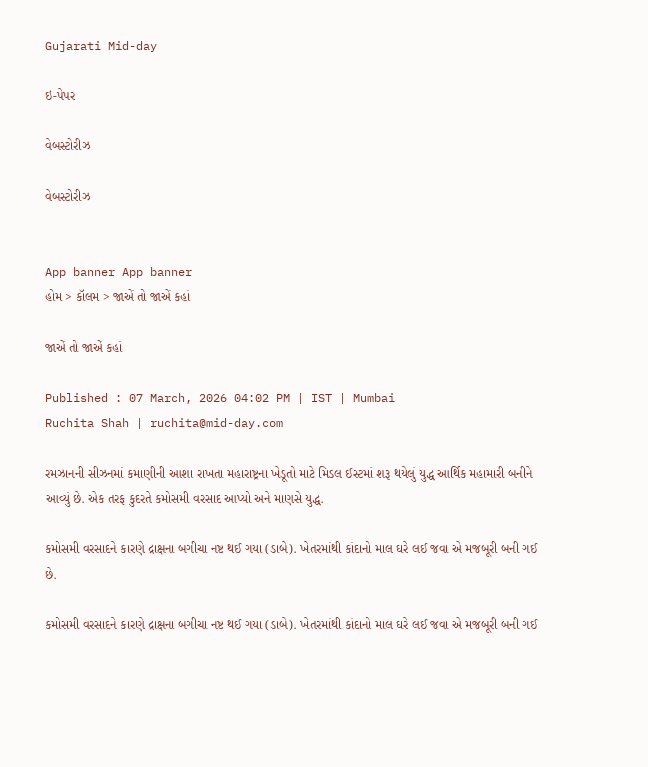Gujarati Mid-day

ઇ-પેપર

વેબસ્ટોરીઝ

વેબસ્ટોરીઝ


App banner App banner
હોમ > કૉલમ > જાએં તો જાએં કહાં

જાએં તો જાએં કહાં

Published : 07 March, 2026 04:02 PM | IST | Mumbai
Ruchita Shah | ruchita@mid-day.com

રમઝાનની સીઝનમાં કમાણીની આશા રાખતા મહારાષ્ટ્રના ખેડૂતો માટે મિડલ ઈસ્ટમાં શરૂ થયેલું યુદ્ધ આર્થિક મહામારી બનીને આવ્યું છે. એક તરફ કુદરતે કમોસમી વરસાદ આપ્યો અને માણસે યુદ્ધ.

કમોસમી વરસાદને કારણે દ્રાક્ષના બગીચા નષ્ટ થઈ ગયા (ડાબે). ખેતરમાંથી કાંદાનો માલ ઘરે લઈ જવા એ મજબૂરી બની ગઈ છે.

કમોસમી વરસાદને કારણે દ્રાક્ષના બગીચા નષ્ટ થઈ ગયા (ડાબે). ખેતરમાંથી કાંદાનો માલ ઘરે લઈ જવા એ મજબૂરી બની ગઈ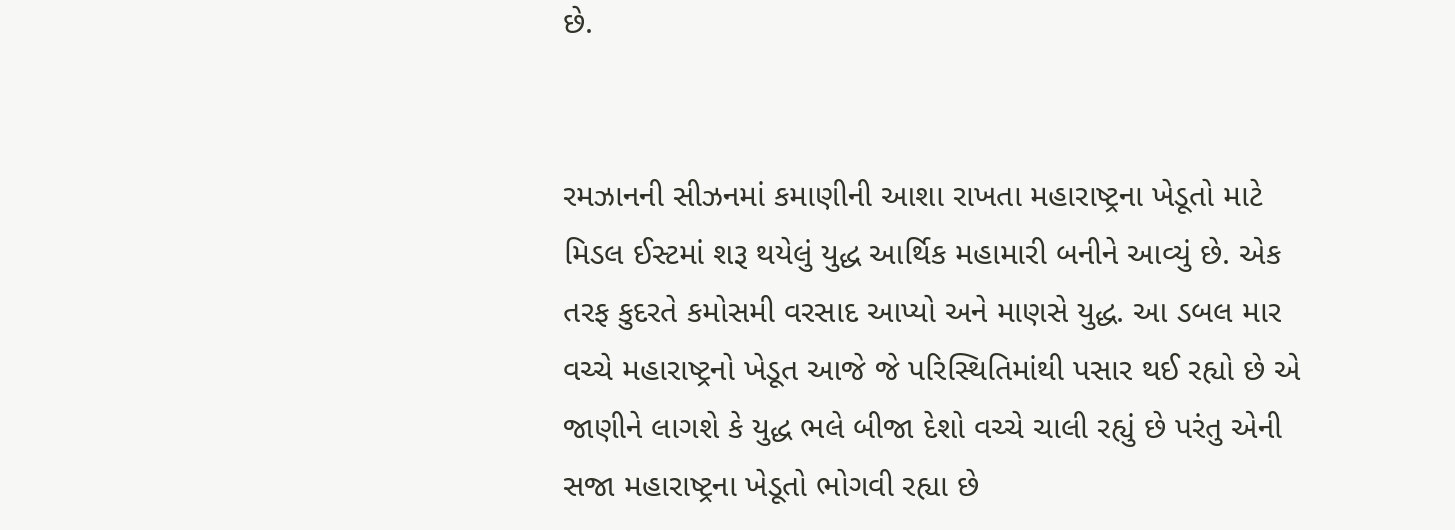છે.


રમઝાનની સીઝનમાં કમાણીની આશા રાખતા મહારાષ્ટ્રના ખેડૂતો માટે મિડલ ઈસ્ટમાં શરૂ થયેલું યુદ્ધ આર્થિક મહામારી બનીને આવ્યું છે. એક તરફ કુદરતે કમોસમી વરસાદ આપ્યો અને માણસે યુદ્ધ. આ ડબલ માર વચ્ચે મહારાષ્ટ્રનો ખેડૂત આજે જે પરિસ્થિતિમાંથી પસાર થઈ રહ્યો છે એ જાણીને લાગશે કે યુદ્ધ ભલે બીજા દેશો વચ્ચે ચાલી રહ્યું છે પરંતુ એની સજા મહારાષ્ટ્રના ખેડૂતો ભોગવી રહ્યા છે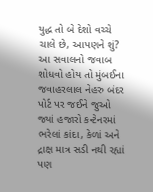યુદ્ધ તો બે દેશો વચ્ચે ચાલે છે, આપણને શું? આ સવાલનો જવાબ શોધવો હોય તો મુંબઈના જવાહરલાલ નેહરુ બંદર પોર્ટ પર જઈને જુઓ જ્યાં હજારો કન્ટેનરમાં ભરેલાં કાંદા, કેળાં અને દ્રાક્ષ માત્ર સડી નથી રહ્યાં પણ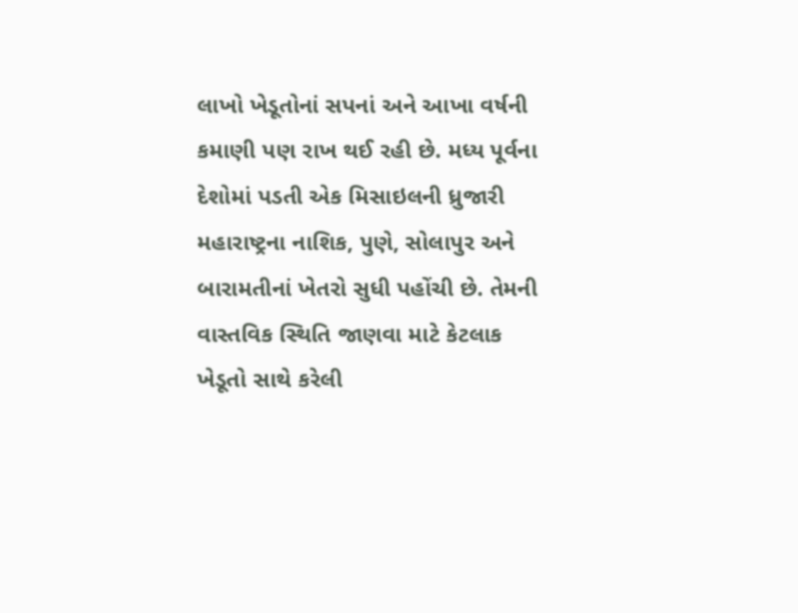લાખો ખેડૂતોનાં સપનાં અને આખા વર્ષની કમાણી પણ રાખ થઈ રહી છે. મધ્ય પૂર્વના દેશોમાં પડતી એક મિસાઇલની ધ્રુજારી મહારાષ્ટ્રના નાશિક, પુણે, સોલાપુર અને બારામતીનાં ખેતરો સુધી પહોંચી છે. તેમની વાસ્તવિક સ્થિતિ જાણવા માટે કેટલાક ખેડૂતો સાથે કરેલી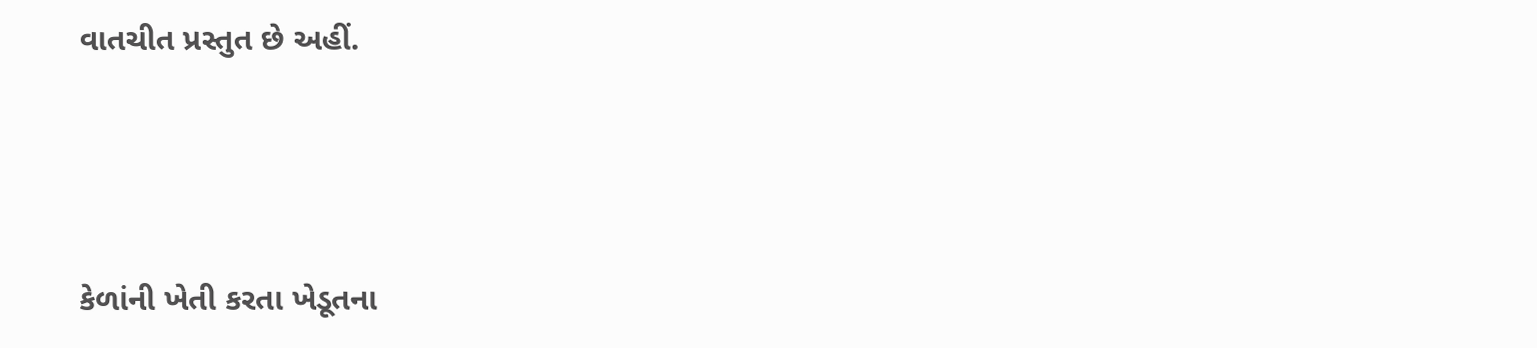વાતચીત પ્રસ્તુત છે અહીં.



કેળાંની ખેતી કરતા ખેડૂતના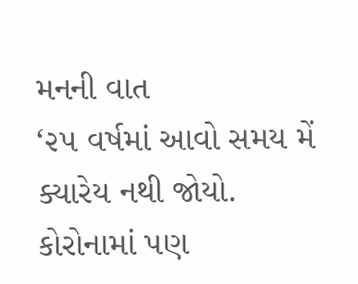મનની વાત
‘૨૫ વર્ષમાં આવો સમય મેં ક્યારેય નથી જોયો. કોરોનામાં પણ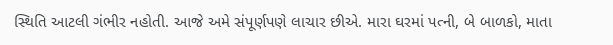સ્થિતિ આટલી ગંભીર નહોતી. આજે અમે સંપૂર્ણપણે લાચાર છીએ. મારા ઘરમાં પત્ની, બે બાળકો, માતા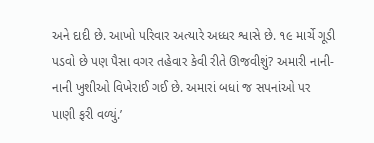અને દાદી છે. આખો પરિવાર અત્યારે અધ્ધર શ્વાસે છે. ૧૯ માર્ચે ગૂડી પડવો છે પણ પૈસા વગર તહેવાર કેવી રીતે ઊજવીશું? અમારી નાની-નાની ખુશીઓ વિખેરાઈ ગઈ છે. અમારાં બધાં જ સપનાંઓ પર પાણી ફરી વળ્યું.’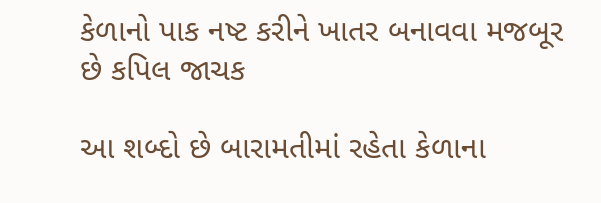કેળાનો પાક નષ્ટ કરીને ખાતર બનાવવા મજબૂર છે કપિલ જાચક

આ શબ્દો છે બારામતીમાં રહેતા કેળાના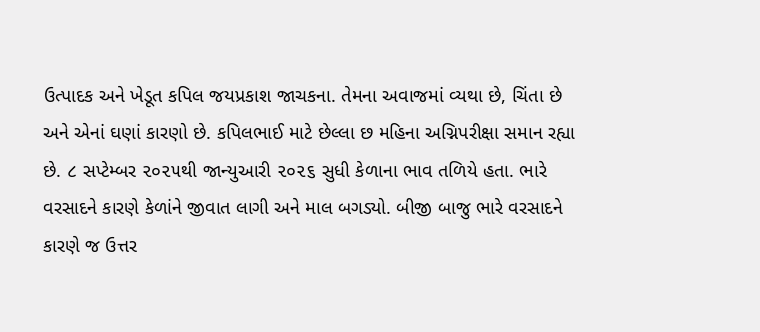ઉત્પાદક અને ખેડૂત કપિલ જયપ્રકાશ જાચકના. તેમના અવાજમાં વ્યથા છે, ચિંતા છે અને એનાં ઘણાં કારણો છે. કપિલભાઈ માટે છેલ્લા છ મહિના અગ્નિપરીક્ષા સમાન રહ્યા છે. ૮ સપ્ટેમ્બર ૨૦૨૫થી જાન્યુઆરી ૨૦૨૬ સુધી કેળાના ભાવ તળિયે હતા. ભારે વરસાદને કારણે કેળાંને જીવાત લાગી અને માલ બગડ્યો. બીજી બાજુ ભારે વરસાદને કારણે જ ઉત્તર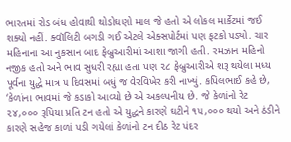ભારતમાં રોડ બંધ હોવાથી થોડોઘણો માલ જે હતો એ લોકલ માર્કેટમાં જઈ શક્યો નહીં. ક્વૉલિટી બગડી ગઈ એટલે એક્સપોર્ટમાં પણ ફટકો પડ્યો. ચાર મહિનાના આ નુકસાન બાદ ફેબ્રુઆરીમાં આશા જાગી હતી. રમઝાન મહિનો નજીક હતો અને ભાવ સુધરી રહ્યા હતા પણ ૨૮ ફેબ્રુઆરીએ શરૂ થયેલા મધ્ય પૂર્વના યુદ્ધે માત્ર ૫ દિવસમાં બધું જ વેરવિખેર કરી નાખ્યું. કપિલભાઈ કહે છે, ‘કેળાંના ભાવમાં જે કડાકો આવ્યો છે એ અકલ્પનીય છે. જે કેળાંનો રેટ ૨૪,૦૦૦ રૂપિયા પ્રતિ ટન હતો એ યુદ્ધને કારણે ઘટીને ૧૫,૦૦૦ થયો અને ઠંડીને કારણે સહેજ કાળાં પડી ગયેલાં કેળાંનો ટન દીઠ રેટ પંદર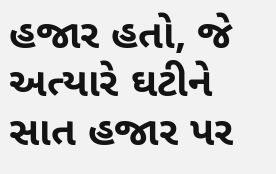હજાર હતો, જે અત્યારે ઘટીને સાત હજાર પર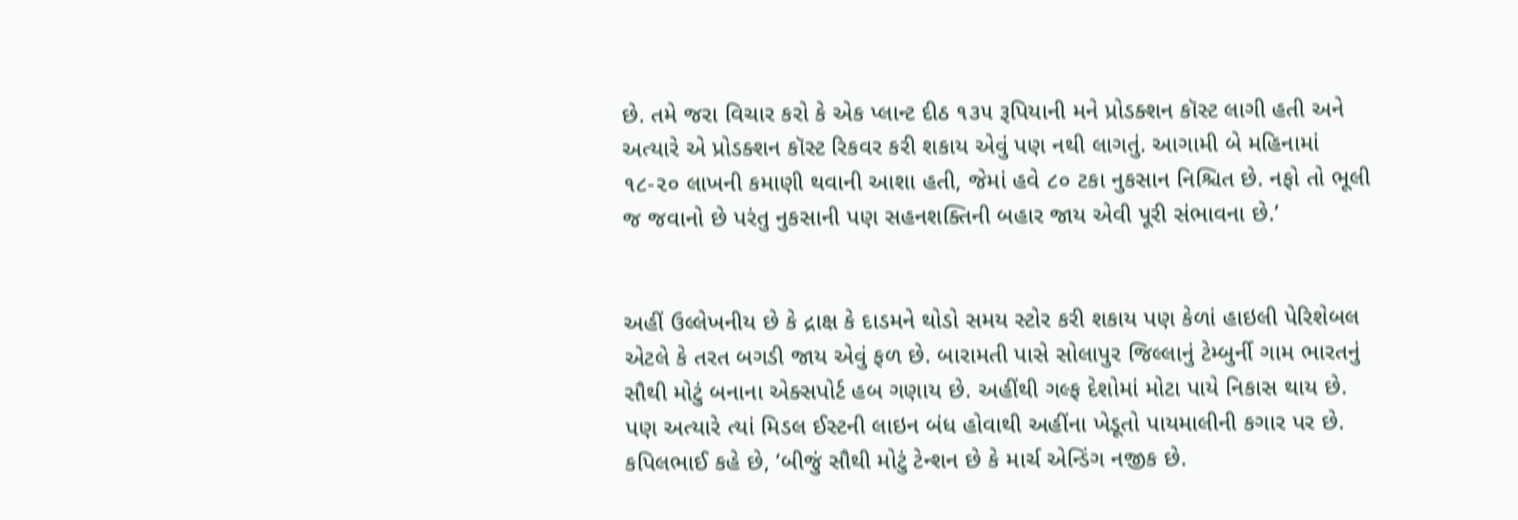છે. તમે જરા વિચાર કરો કે એક પ્લાન્ટ દીઠ ૧૩૫ રૂપિયાની મને પ્રોડક્શન કૉસ્ટ લાગી હતી અને અત્યારે એ પ્રોડક્શન કૉસ્ટ રિકવર કરી શકાય એવું પણ નથી લાગતું. આગામી બે મહિનામાં ૧૮-૨૦ લાખની કમાણી થવાની આશા હતી, જેમાં હવે ૮૦ ટકા નુકસાન નિશ્ચિત છે. નફો તો ભૂલી જ જવાનો છે પરંતુ નુકસાની પણ સહનશક્તિની બહાર જાય એવી પૂરી સંભાવના છે.’


અહીં ઉલ્લેખનીય છે કે દ્રાક્ષ કે દાડમને થોડો સમય સ્ટોર કરી શકાય પણ કેળાં હાઇલી પેરિશેબલ એટલે કે તરત બગડી જાય એવું ફળ છે. બારામતી પાસે સોલાપુર જિલ્લાનું ટેમ્બુર્ની ગામ ભારતનું સૌથી મોટું બનાના એક્સપોર્ટ હબ ગણાય છે. અહીંથી ગલ્ફ દેશોમાં મોટા પાયે નિકાસ થાય છે. પણ અત્યારે ત્યાં મિડલ ઈસ્ટની લાઇન બંધ હોવાથી અહીંના ખેડૂતો પાયમાલીની કગાર પર છે. કપિલભાઈ કહે છે, ‘બીજું સૌથી મોટું ટેન્શન છે કે માર્ચ એન્ડિંગ નજીક છે.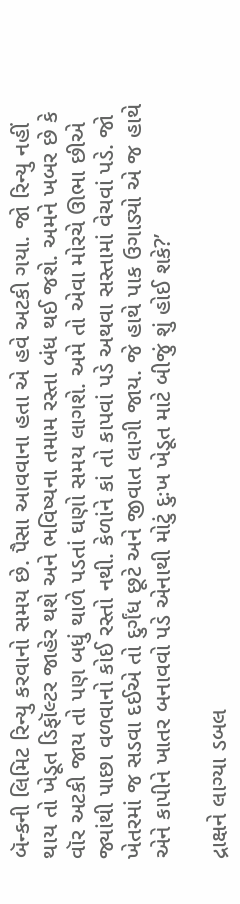બૅન્કની લિમિટ રિન્યુ કરવાનો સમય છે. પૈસા આવવાના હતા એ હવે અટકી ગયા. જો રિન્યુ નહીં થાય તો ખેડૂત ડિફૉલ્ટર જાહેર થશે અને ભવિષ્યના તમામ રસ્તા બંધ થઈ જશે. અમને ખબર છે કે વૉર અટકી જાય તો પણ બધું થાળે પડતાં ઘણો સમય લાગશે. અમે તો એવા મોરચે ઊભા છીએ જ્યાંથી પાછા વળવાનો કોઈ રસ્તો નથી. કેળાંને કાં તો કાપવાં પડે અથવા સસ્તામાં વેચવાં પડે. જો ખેતરમાં જ સડવા દઈએ તો દુર્ગંધ છૂટે અને જીવાત લાગી જાય. જે હાથે પાક ઉગાડ્યો એ જ હાથે એને કાપીને ખાતર બનાવવો પડે એનાથી મોટું દુઃખ ખેડૂત માટે બીજું શું હોઈ શકે?’

દ્રાક્ષને લાગ્યા ડબલ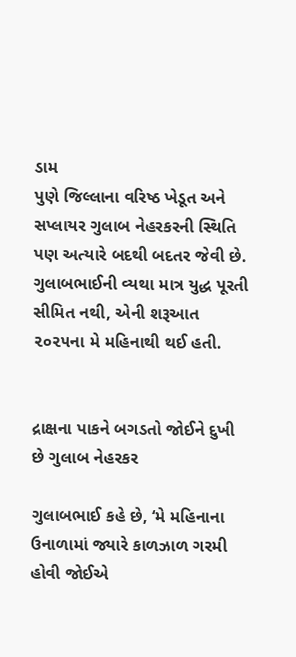ડામ
પુણે જિલ્લાના વરિષ્ઠ ખેડૂત અને સપ્લાયર ગુલાબ નેહરકરની સ્થિતિ પણ અત્યારે બદથી બદતર જેવી છે. ગુલાબભાઈની વ્યથા માત્ર યુદ્ધ પૂરતી સીમિત નથી, એની શરૂઆત ૨૦૨૫ના મે મહિનાથી થઈ હતી.


દ્રાક્ષના પાકને બગડતો જોઈને દુખી છે ગુલાબ નેહરકર

ગુલાબભાઈ કહે છે, ‘મે મહિનાના ઉનાળામાં જ્યારે કાળઝાળ ગરમી હોવી જોઈએ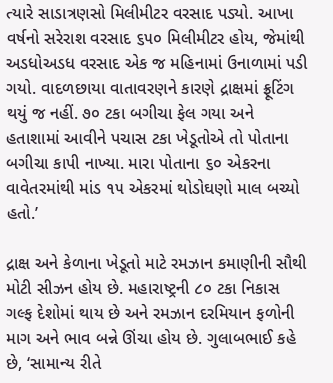ત્યારે સાડાત્રણસો મિલીમીટર વરસાદ પડ્યો. આખા વર્ષનો સરેરાશ વરસાદ ૬૫૦ મિલીમીટર હોય, જેમાંથી અડધોઅડધ વરસાદ એક જ મહિનામાં ઉનાળામાં પડી ગયો. વાદળછાયા વાતાવરણને કારણે દ્રાક્ષમાં ફ્રૂટિંગ થયું જ નહીં. ૭૦ ટકા બગીચા ફેલ ગયા અને હતાશામાં આવીને પચાસ ટકા ખેડૂતોએ તો પોતાના બગીચા કાપી નાખ્યા. મારા પોતાના ૬૦ એકરના વાવેતરમાંથી માંડ ૧૫ એકરમાં થોડોઘણો માલ બચ્યો હતો.’

દ્રાક્ષ અને કેળાના ખેડૂતો માટે રમઝાન કમાણીની સૌથી મોટી સીઝન હોય છે. મહારાષ્ટ્રની ૮૦ ટકા નિકાસ ગલ્ફ દેશોમાં થાય છે અને રમઝાન દરમિયાન ફળોની માગ અને ભાવ બન્ને ઊંચા હોય છે. ગુલાબભાઈ કહે છે, ‘સામાન્ય રીતે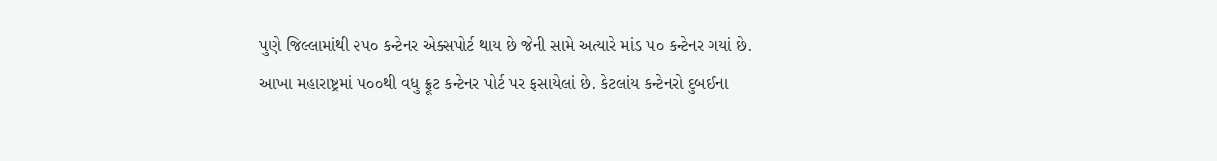પુણે જિલ્લામાંથી ૨૫૦ કન્ટેનર એક્સપોર્ટ થાય છે જેની સામે અત્યારે માંડ ૫૦ કન્ટેનર ગયાં છે. આખા મહારાષ્ટ્રમાં ૫૦૦થી વધુ ફ્રૂટ કન્ટેનર પોર્ટ પર ફસાયેલાં છે. કેટલાંય કન્ટેનરો દુબઈના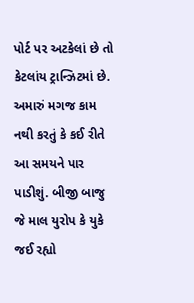પોર્ટ પર અટકેલાં છે તો કેટલાંય ટ્રાન્ઝિટમાં છે. અમારું મગજ કામ નથી કરતું કે કઈ રીતે આ સમયને પાર પાડીશું. બીજી બાજુ જે માલ યુરોપ કે યુકે જઈ રહ્યો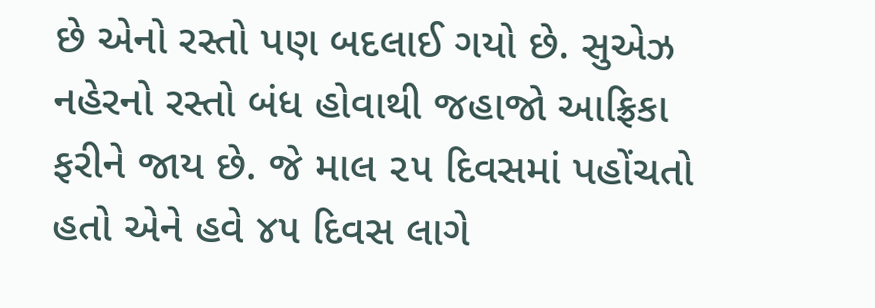છે એનો રસ્તો પણ બદલાઈ ગયો છે. સુએઝ નહેરનો રસ્તો બંધ હોવાથી જહાજો આફ્રિકા ફરીને જાય છે. જે માલ ૨૫ દિવસમાં પહોંચતો હતો એને હવે ૪૫ દિવસ લાગે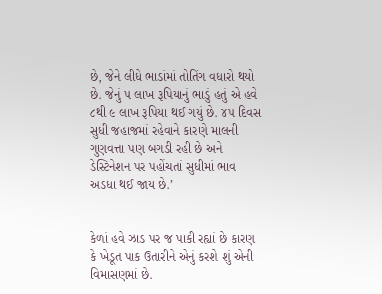છે, જેને લીધે ભાડાંમાં તોતિંગ વધારો થયો છે. જેનું ૫ લાખ રૂપિયાનું ભાડું હતું એ હવે ૮થી ૯ લાખ રૂપિયા થઈ ગયું છે. ૪૫ દિવસ સુધી જહાજમાં રહેવાને કારણે માલની ગુણવત્તા પણ બગડી રહી છે અને ડેસ્ટિનેશન પર પહોંચતાં સુધીમાં ભાવ અડધા થઈ જાય છે.’


કેળાં હવે ઝાડ પર જ પાકી રહ્યાં છે કારણ કે ખેડૂત પાક ઉતારીને એનું કરશે શું એની વિમાસણમાં છે.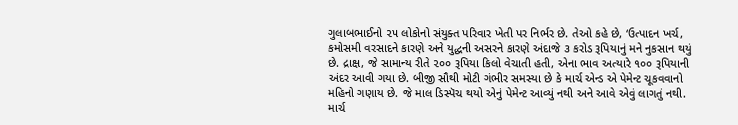ગુલાબભાઈનો ૨૫ લોકોનો સંયુક્ત પરિવાર ખેતી પર નિર્ભર છે. તેઓ કહે છે, ‘ઉત્પાદન ખર્ચ, કમોસમી વરસાદને કારણે અને યુદ્ધની અસરને કારણે અંદાજે ૩ કરોડ રૂપિયાનું મને નુકસાન થયું છે. દ્રાક્ષ, જે સામાન્ય રીતે ૨૦૦ રૂપિયા કિલો વેચાતી હતી, એના ભાવ અત્યારે ૧૦૦ રૂપિયાની અંદર આવી ગયા છે. બીજી સૌથી મોટી ગંભીર સમસ્યા છે કે માર્ચ એન્ડ એ પેમેન્ટ ચૂકવવાનો મહિનો ગણાય છે. જે માલ ડિસ્પૅચ થયો એનું પેમેન્ટ આવ્યું નથી અને આવે એવું લાગતું નથી. માર્ચ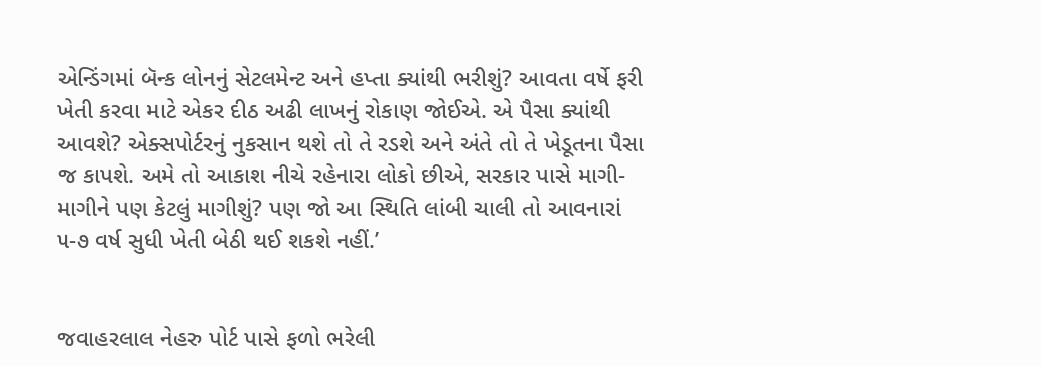એન્ડિંગમાં બૅન્ક લોનનું સેટલમેન્ટ અને હપ્તા ક્યાંથી ભરીશું? આવતા વર્ષે ફરી ખેતી કરવા માટે એકર દીઠ અઢી લાખનું રોકાણ જોઈએ. એ પૈસા ક્યાંથી આવશે? એક્સપોર્ટરનું નુકસાન થશે તો તે રડશે અને અંતે તો તે ખેડૂતના પૈસા જ કાપશે. અમે તો આકાશ નીચે રહેનારા લોકો છીએ, સરકાર પાસે માગી-માગીને પણ કેટલું માગીશું? પણ જો આ સ્થિતિ લાંબી ચાલી તો આવનારાં ૫-૭ વર્ષ સુધી ખેતી બેઠી થઈ શકશે નહીં.’


જવાહરલાલ નેહરુ પોર્ટ પાસે ફળો ભરેલી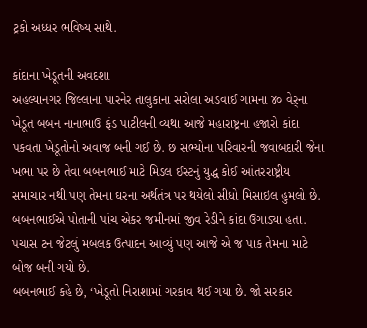ટ્રકો અધ્ધર ભવિષ્ય સાથે.

કાંદાના ખેડૂતની અવદશા
અહલ્યાનગર જિલ્લાના પારનેર તાલુકાના સરોલા અડવાઈ ગામના ૪૦ વેર઼્ના ખેડૂત બબન નાનાભાઉ ફંડ પાટીલની વ્યથા આજે મહારાષ્ટ્રના હજારો કાંદા પકવતા ખેડૂતોનો અવાજ બની ગઈ છે. છ સભ્યોના પરિવારની જવાબદારી જેના ખભા પર છે તેવા બબનભાઈ માટે મિડલ ઈસ્ટનું યુદ્ધ કોઈ આંતરરાષ્ટ્રીય સમાચાર નથી પણ તેમના ઘરના અર્થતંત્ર પર થયેલો સીધો મિસાઇલ હુમલો છે. બબનભાઈએ પોતાની પાંચ એકર જમીનમાં જીવ રેડીને કાંદા ઉગાડ્યા હતા. પચાસ ટન જેટલું મબલક ઉત્પાદન આવ્યું પણ આજે એ જ પાક તેમના માટે બોજ બની ગયો છે.
બબનભાઈ કહે છે, ‘ખેડૂતો નિરાશામાં ગરકાવ થઈ ગયા છે. જો સરકાર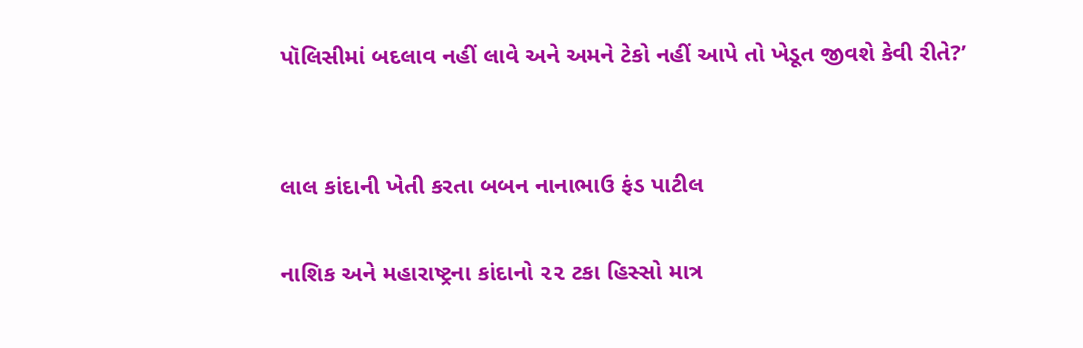પૉલિસીમાં બદલાવ નહીં લાવે અને અમને ટેકો નહીં આપે તો ખેડૂત જીવશે કેવી રીતે?’


લાલ કાંદાની ખેતી કરતા બબન નાનાભાઉ ફંડ પાટીલ

નાશિક અને મહારાષ્ટ્રના કાંદાનો ૨૨ ટકા હિસ્સો માત્ર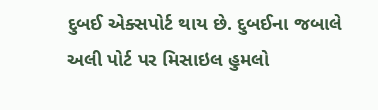દુબઈ એક્સપોર્ટ થાય છે. દુબઈના જબાલે અલી પોર્ટ પર મિસાઇલ હુમલો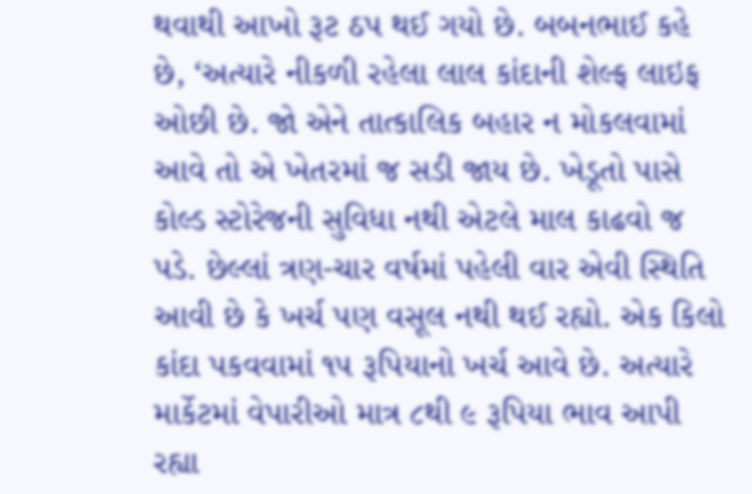થવાથી આખો રૂટ ઠપ થઈ ગયો છે. બબનભાઈ કહે છે, ‘અત્યારે નીકળી રહેલા લાલ કાંદાની શેલ્ફ લાઇફ ઓછી છે. જો એને તાત્કાલિક બહાર ન મોકલવામાં આવે તો એ ખેતરમાં જ સડી જાય છે. ખેડૂતો પાસે કોલ્ડ સ્ટોરેજની સુવિધા નથી એટલે માલ કાઢવો જ પડે. છેલ્લાં ત્રણ-ચાર વર્ષમાં પહેલી વાર એવી સ્થિતિ આવી છે કે ખર્ચ પણ વસૂલ નથી થઈ રહ્યો. એક કિલો કાંદા પકવવામાં ૧૫ રૂપિયાનો ખર્ચ આવે છે. અત્યારે માર્કેટમાં વેપારીઓ માત્ર ૮થી ૯ રૂપિયા ભાવ આપી રહ્યા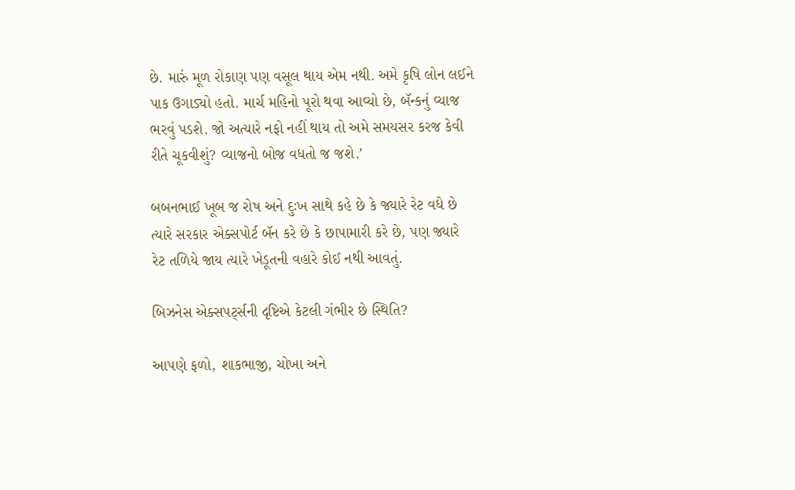છે. મારું મૂળ રોકાણ પણ વસૂલ થાય એમ નથી. અમે કૃષિ લોન લઈને પાક ઉગાડ્યો હતો. માર્ચ મહિનો પૂરો થવા આવ્યો છે, બૅન્કનું વ્યાજ ભરવું પડશે. જો અત્યારે નફો નહીં થાય તો અમે સમયસર કરજ કેવી રીતે ચૂકવીશું? વ્યાજનો બોજ વધતો જ જશે.’

બબનભાઈ ખૂબ જ રોષ અને દુઃખ સાથે કહે છે કે જ્યારે રેટ વધે છે ત્યારે સરકાર એક્સપોર્ટ બૅન કરે છે કે છાપામારી કરે છે, પણ જ્યારે રેટ તળિયે જાય ત્યારે ખેડૂતની વહારે કોઈ નથી આવતું.

બિઝનેસ એક્સપર્ટ્‍સની દૃષ્ટિએ કેટલી ગંભીર છે સ્થિતિ?

આપણે ફળો, શાકભાજી, ચોખા અને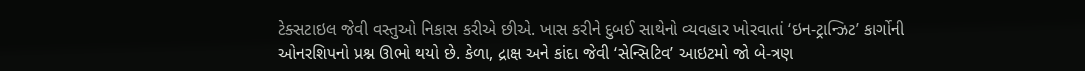ટેક્સટાઇલ જેવી વસ્તુઓ નિકાસ કરીએ છીએ. ખાસ કરીને દુબઈ સાથેનો વ્યવહાર ખોરવાતાં ‘ઇન-ટ્રાન્ઝિટ’ કાર્ગોની ઓનરશિપનો પ્રશ્ન ઊભો થયો છે. કેળા, દ્રાક્ષ અને કાંદા જેવી ‘સેન્સિટિવ’ આઇટમો જો બે-ત્રણ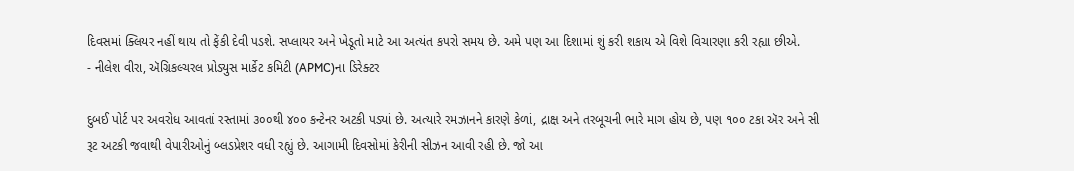દિવસમાં ક્લિયર નહીં થાય તો ફેંકી દેવી પડશે. સપ્લાયર અને ખેડૂતો માટે આ અત્યંત કપરો સમય છે. અમે પણ આ દિશામાં શું કરી શકાય એ વિશે વિચારણા કરી રહ્યા છીએ.
- નીલેશ વીરા, ઍગ્રિકલ્ચરલ પ્રોડ્યુસ માર્કેટ કમિટી (APMC)ના ડિરેક્ટર

દુબઈ પોર્ટ પર અવરોધ આવતાં રસ્તામાં ૩૦૦થી ૪૦૦ કન્ટેનર અટકી પડ્યાં છે. અત્યારે રમઝાનને કારણે કેળાં, દ્રાક્ષ અને તરબૂચની ભારે માગ હોય છે, પણ ૧૦૦ ટકા ઍર અને સી રૂટ અટકી જવાથી વેપારીઓનું બ્લડપ્રેશર વધી રહ્યું છે. આગામી દિવસોમાં કેરીની સીઝન આવી રહી છે. જો આ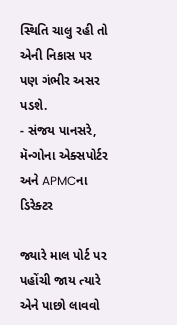સ્થિતિ ચાલુ રહી તો એની નિકાસ પર પણ ગંભીર અસર પડશે.
- સંજય પાનસરે, મૅન્ગોના એક્સપોર્ટર અને APMCના ડિરેક્ટર

જ્યારે માલ પોર્ટ પર પહોંચી જાય ત્યારે એને પાછો લાવવો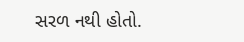સરળ નથી હોતો.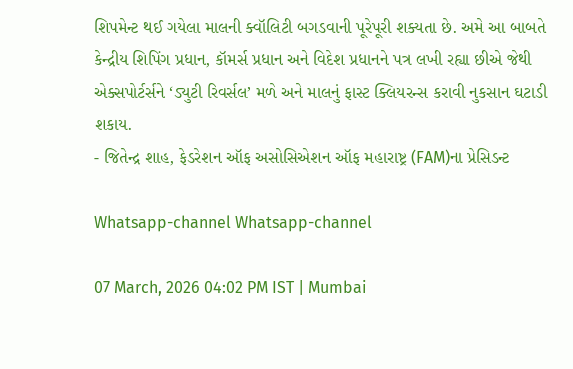શિપમેન્ટ થઈ ગયેલા માલની ક્વૉલિટી બગડવાની પૂરેપૂરી શક્યતા છે. અમે આ બાબતે કેન્દ્રીય શિપિંગ પ્રધાન, કૉમર્સ પ્રધાન અને વિદેશ પ્રધાનને પત્ર લખી રહ્યા છીએ જેથી એક્સપોર્ટર્સને ‘ડ્યુટી રિવર્સલ’ મળે અને માલનું ફાસ્ટ ક્લિયરન્સ કરાવી નુકસાન ઘટાડી શકાય.
- જિતેન્દ્ર શાહ, ફેડરેશન ઑફ અસોસિએશન ઑફ મહારાષ્ટ્ર (FAM)ના પ્રેસિડન્ટ

Whatsapp-channel Whatsapp-channel

07 March, 2026 04:02 PM IST | Mumbai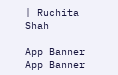| Ruchita Shah

App Banner App Banner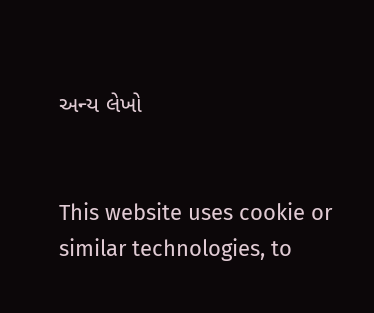અન્ય લેખો


This website uses cookie or similar technologies, to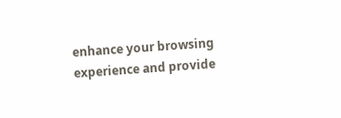enhance your browsing experience and provide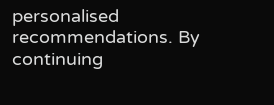personalised recommendations. By continuing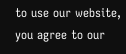to use our website, you agree to our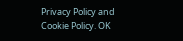Privacy Policy and Cookie Policy. OK